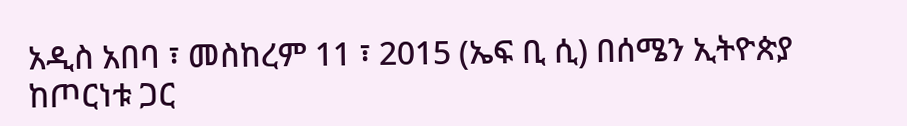አዲስ አበባ ፣ መስከረም 11 ፣ 2015 (ኤፍ ቢ ሲ) በሰሜን ኢትዮጵያ ከጦርነቱ ጋር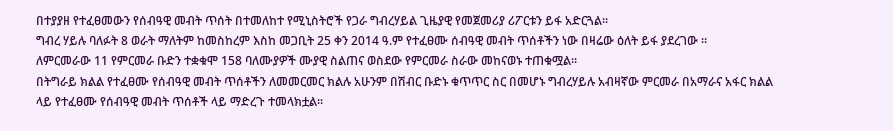በተያያዘ የተፈፀመውን የሰብዓዊ መብት ጥሰት በተመለከተ የሚኒስትሮች የጋራ ግብረሃይል ጊዜያዊ የመጀመሪያ ሪፖርቱን ይፋ አድርጓል፡፡
ግብረ ሃይሉ ባለፉት 8 ወራት ማለትም ከመስከረም እስከ መጋቢት 25 ቀን 2014 ዓ.ም የተፈፀሙ ሰብዓዊ መብት ጥሰቶችን ነው በዛሬው ዕለት ይፋ ያደረገው ።
ለምርመራው 11 የምርመራ ቡድን ተቋቁሞ 158 ባለሙያዎች ሙያዊ ስልጠና ወስደው የምርመራ ስራው መከናወኑ ተጠቁሟል፡፡
በትግራይ ክልል የተፈፀሙ የሰብዓዊ መብት ጥሰቶችን ለመመርመር ክልሉ አሁንም በሽብር ቡድኑ ቁጥጥር ስር በመሆኑ ግብረሃይሉ አብዛኛው ምርመራ በአማራና አፋር ክልል ላይ የተፈፀሙ የሰብዓዊ መብት ጥሰቶች ላይ ማድረጉ ተመላክቷል፡፡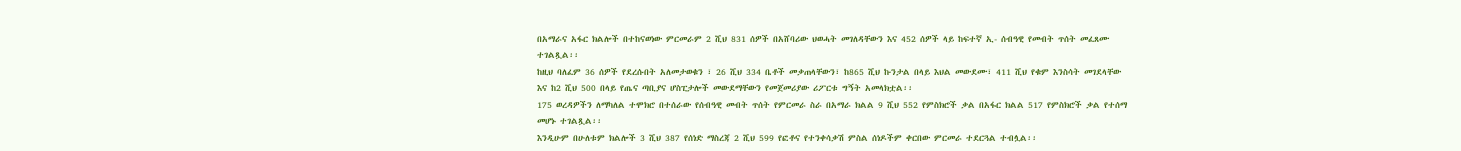በአማራና አፋር ክልሎች በተከናወነው ምርመራም 2 ሺህ 831 ሰዎች በአሸባሪው ህወሓት መገለዳቸውን እና 452 ሰዎች ላይ ከፍተኛ ኢ- ሰብዓዊ የመብት ጥሰት መፈጸሙ ተገልጿል፡፡
ከዚህ ባለፈም 36 ሰዎች የደረሱበት አለመታወቁን ፣ 26 ሺህ 334 ቤቶች መቃጠላቸውን፣ ከ865 ሺህ ኩንታል በላይ እህል መውደሙ፣ 411 ሺህ የቁም እንስሳት መገደላቸው እና ከ2 ሺህ 500 በላይ የጤና ጣቢያና ሆስፒታሎች መውደማቸውን የመጀመሪያው ሪፖርቱ ግኝት አመላክቷል፡፡
175 ወረዳዎችን ለማካለል ተሞክሮ በተሰራው የሰብዓዊ መብት ጥሰት የምርመራ ስራ በአማራ ክልል 9 ሺህ 552 የምስክሮች ቃል በአፋር ክልል 517 የምስክሮች ቃል የተሰማ መሆኑ ተገልጿል፡፡
እንዲሁም በሁለቱም ክልሎች 3 ሺህ 387 የሰነድ ማስረጃ 2 ሺህ 599 የፎቶና የተንቀሳቃሽ ምስል ሰነዶችም ቀርበው ምርመራ ተደርጓል ተብሏል፡፡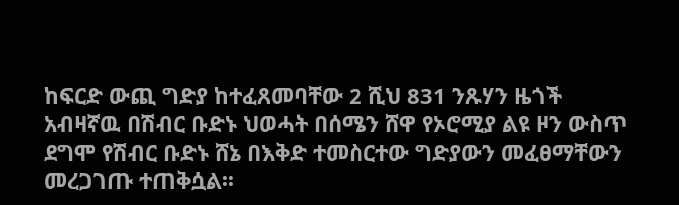ከፍርድ ውጪ ግድያ ከተፈጸመባቸው 2 ሺህ 831 ንጹሃን ዜጎች አብዛኛዉ በሽብር ቡድኑ ህወሓት በሰሜን ሸዋ የኦሮሚያ ልዩ ዞን ውስጥ ደግሞ የሽብር ቡድኑ ሸኔ በእቅድ ተመስርተው ግድያውን መፈፀማቸውን መረጋገጡ ተጠቅሷል፡፡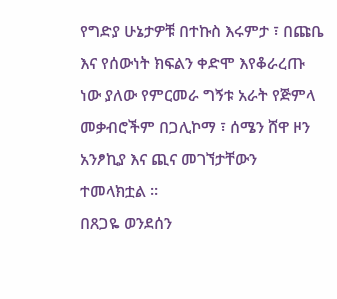የግድያ ሁኔታዎቹ በተኩስ እሩምታ ፣ በጩቤ እና የሰውነት ክፍልን ቀድሞ እየቆራረጡ ነው ያለው የምርመራ ግኝቱ አራት የጅምላ መቃብሮችም በጋሊኮማ ፣ ሰሜን ሸዋ ዞን አንፆኪያ እና ጪና መገኘታቸውን ተመላክቷል ።
በጸጋዬ ወንደሰን